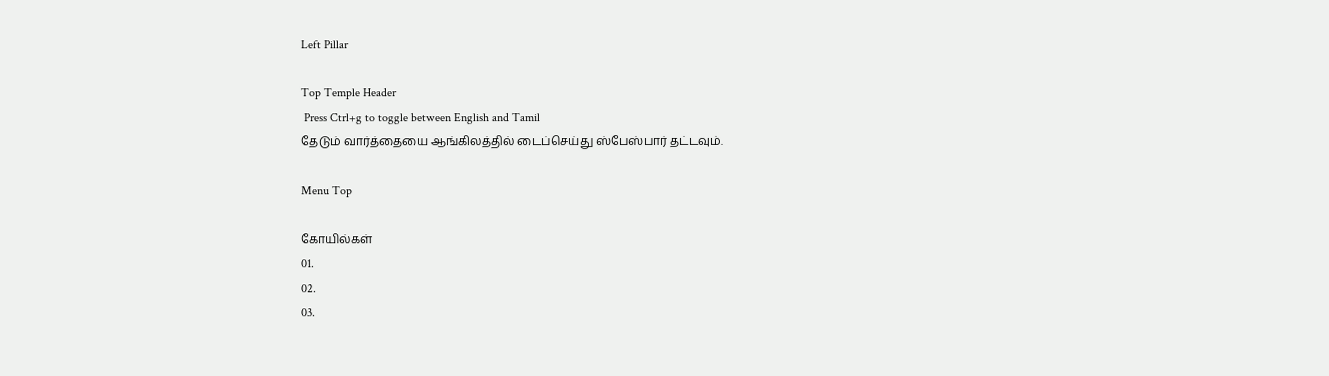Left Pillar

Top Temple Header
 Press Ctrl+g to toggle between English and Tamil
தேடும் வார்த்தையை ஆங்கிலத்தில் டைப்செய்து ஸ்பேஸ்பார் தட்டவும்.

Menu Top

கோயில்கள்
01.
02.
03.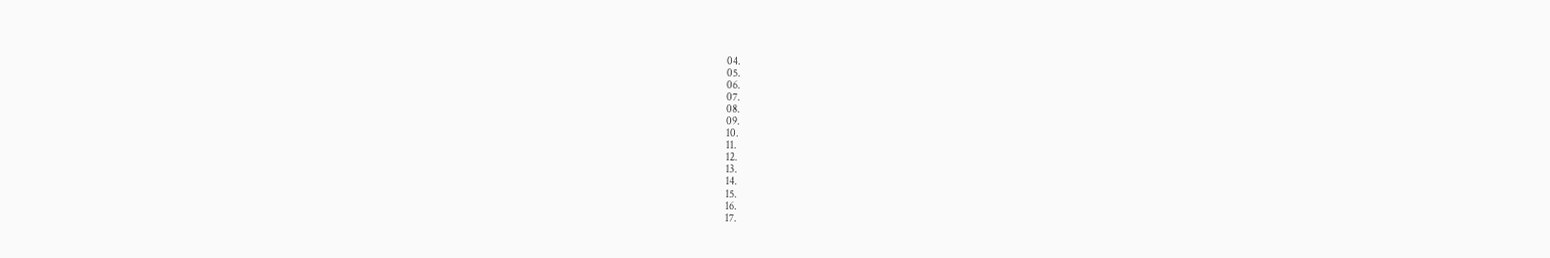04.
05.
06.
07.
08.
09.
10.
11.
12.
13.
14.
15.
16.
17.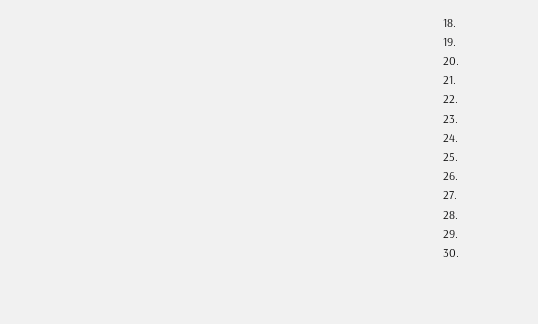18.
19.
20.
21.
22.
23.
24.
25.
26.
27.
28.
29.
30.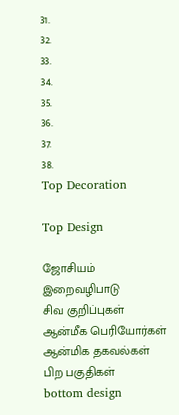31.
32.
33.
34.
35.
36.
37.
38.
Top Decoration

Top Design

ஜோசியம்
இறைவழிபாடு
சிவ குறிப்புகள்
ஆன்மீக பெரியோர்கள்
ஆன்மிக தகவல்கள்
பிற பகுதிகள்
bottom design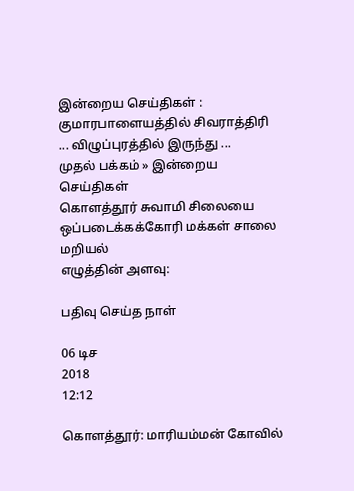இன்றைய செய்திகள் :
குமாரபாளையத்தில் சிவராத்திரி ... விழுப்புரத்தில் இருந்து ...
முதல் பக்கம் » இன்றைய செய்திகள்
கொளத்தூர் சுவாமி சிலையை ஒப்படைக்கக்கோரி மக்கள் சாலை மறியல்
எழுத்தின் அளவு:

பதிவு செய்த நாள்

06 டிச
2018
12:12

கொளத்தூர்: மாரியம்மன் கோவில்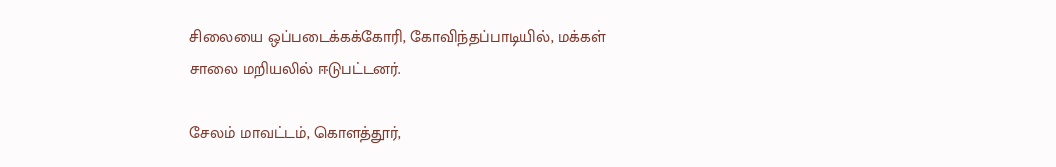சிலையை ஒப்படைக்கக்கோரி, கோவிந்தப்பாடியில், மக்கள் சாலை மறியலில் ஈடுபட்டனர்.

சேலம் மாவட்டம், கொளத்தூர்,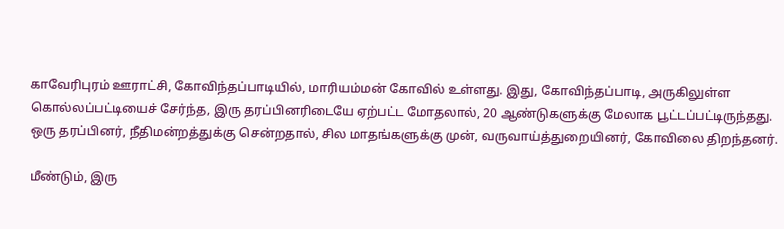காவேரிபுரம் ஊராட்சி, கோவிந்தப்பாடியில், மாரியம்மன் கோவில் உள்ளது. இது, கோவிந்தப்பாடி, அருகிலுள்ள கொல்லப்பட்டியைச் சேர்ந்த, இரு தரப்பினரிடையே ஏற்பட்ட மோதலால், 20 ஆண்டுகளுக்கு மேலாக பூட்டப்பட்டிருந்தது. ஒரு தரப்பினர், நீதிமன்றத்துக்கு சென்றதால், சில மாதங்களுக்கு முன், வருவாய்த்துறையினர், கோவிலை திறந்தனர்.

மீண்டும், இரு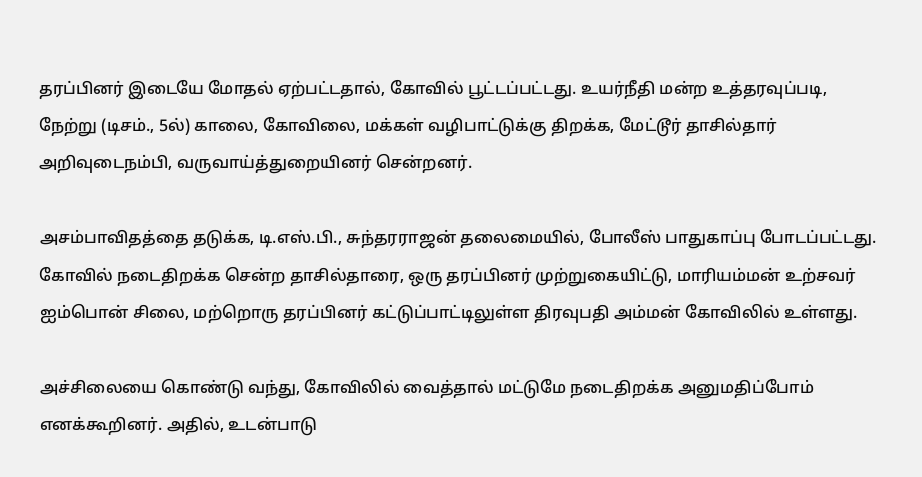தரப்பினர் இடையே மோதல் ஏற்பட்டதால், கோவில் பூட்டப்பட்டது. உயர்நீதி மன்ற உத்தரவுப்படி, நேற்று (டிசம்., 5ல்) காலை, கோவிலை, மக்கள் வழிபாட்டுக்கு திறக்க, மேட்டூர் தாசில்தார் அறிவுடைநம்பி, வருவாய்த்துறையினர் சென்றனர்.

அசம்பாவிதத்தை தடுக்க, டி.எஸ்.பி., சுந்தரராஜன் தலைமையில், போலீஸ் பாதுகாப்பு போடப்பட்டது. கோவில் நடைதிறக்க சென்ற தாசில்தாரை, ஒரு தரப்பினர் முற்றுகையிட்டு, மாரியம்மன் உற்சவர் ஐம்பொன் சிலை, மற்றொரு தரப்பினர் கட்டுப்பாட்டிலுள்ள திரவுபதி அம்மன் கோவிலில் உள்ளது.

அச்சிலையை கொண்டு வந்து, கோவிலில் வைத்தால் மட்டுமே நடைதிறக்க அனுமதிப்போம் எனக்கூறினர். அதில், உடன்பாடு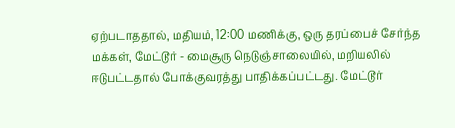ஏற்படாததால், மதியம், 12:00 மணிக்கு, ஒரு தரப்பைச் சேர்ந்த மக்கள், மேட்டூர் - மைசூரு நெடுஞ்சாலையில், மறியலில் ஈடுபட்டதால் போக்குவரத்து பாதிக்கப்பட்டது. மேட்டூர்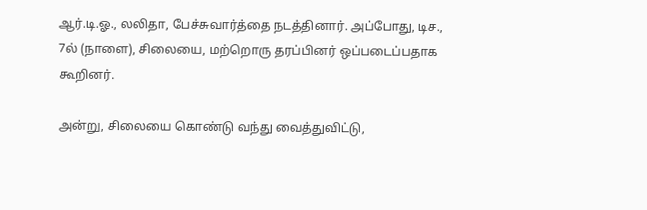ஆர்.டி.ஓ., லலிதா, பேச்சுவார்த்தை நடத்தினார். அப்போது, டிச., 7ல் (நாளை), சிலையை, மற்றொரு தரப்பினர் ஒப்படைப்பதாக கூறினர்.

அன்று, சிலையை கொண்டு வந்து வைத்துவிட்டு,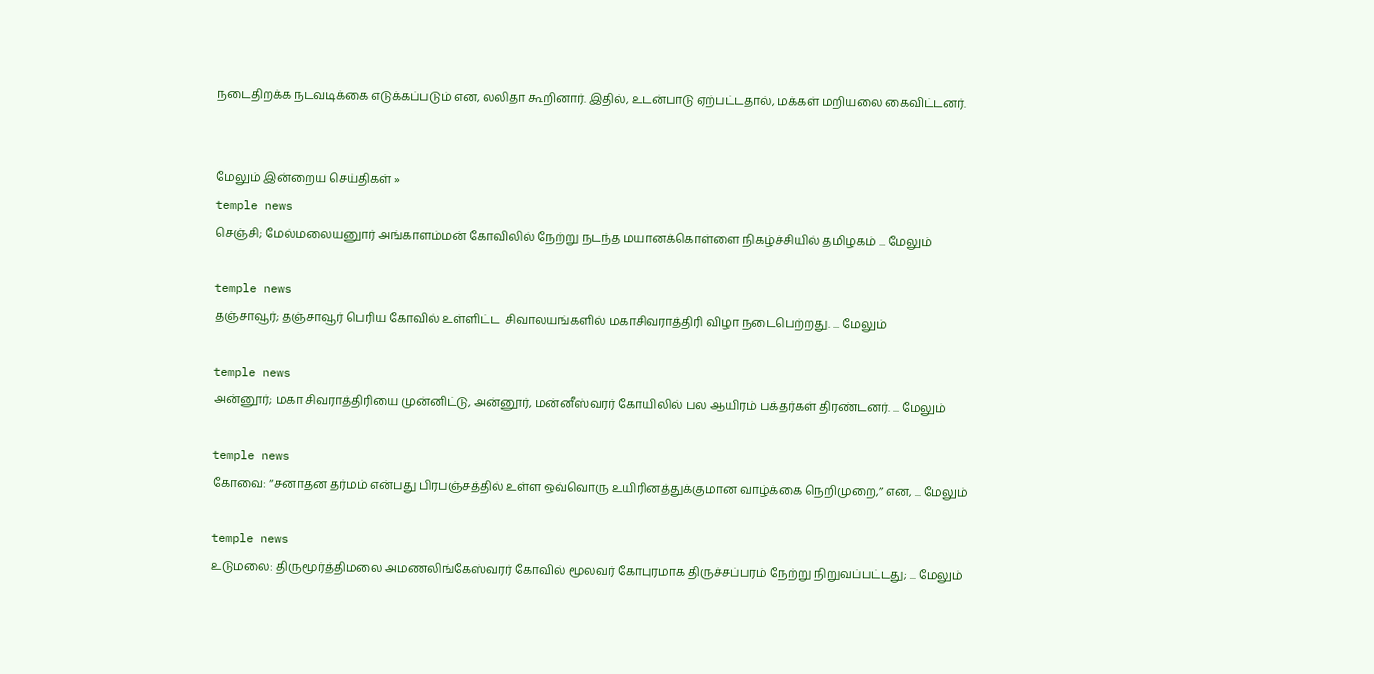நடைதிறக்க நடவடிக்கை எடுக்கப்படும் என, லலிதா கூறினார். இதில், உடன்பாடு ஏற்பட்டதால், மக்கள் மறியலை கைவிட்டனர்.


மேலும் இன்றைய செய்திகள் »
temple news
செஞ்சி; மேல்மலையனுார் அங்காளம்மன் கோவிலில் நேற்று நடந்த மயானக்கொள்ளை நிகழ்ச்சியில் தமிழகம் ... மேலும்

temple news
தஞ்சாவூர்; தஞ்சாவூர் பெரிய கோவில் உள்ளிட்ட  சிவாலயங்களில் மகாசிவராத்திரி விழா நடைபெற்றது. ... மேலும்

temple news
அன்னூர்; மகா சிவராத்திரியை முன்னிட்டு, அன்னூர், மன்னீஸ்வரர் கோயிலில் பல ஆயிரம் பக்தர்கள் திரண்டனர். ... மேலும்

temple news
கோவை: ‘‘சனாதன தர்மம் என்பது பிரபஞ்சத்தில் உள்ள ஒவ்வொரு உயிரினத்துக்குமான வாழ்க்கை நெறிமுறை,’’ என, ... மேலும்

temple news
உடுமலை: திருமூர்த்திமலை அமணலிங்கேஸ்வரர் கோவில் மூலவர் கோபுரமாக திருச்சப்பரம் நேற்று நிறுவப்பட்டது; ... மேலும்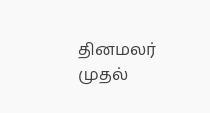தினமலர் முதல்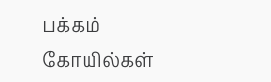பக்கம்   கோயில்கள்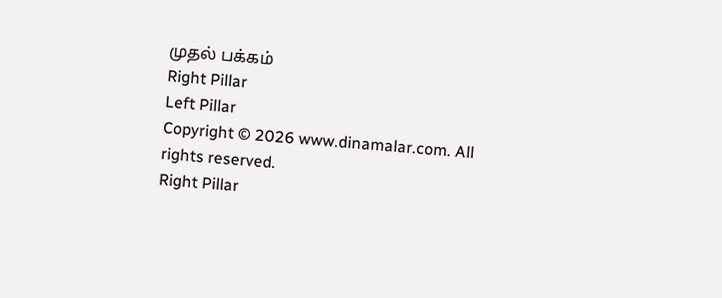முதல் பக்கம்
Right Pillar
Left Pillar
Copyright © 2026 www.dinamalar.com. All rights reserved.
Right Pillar